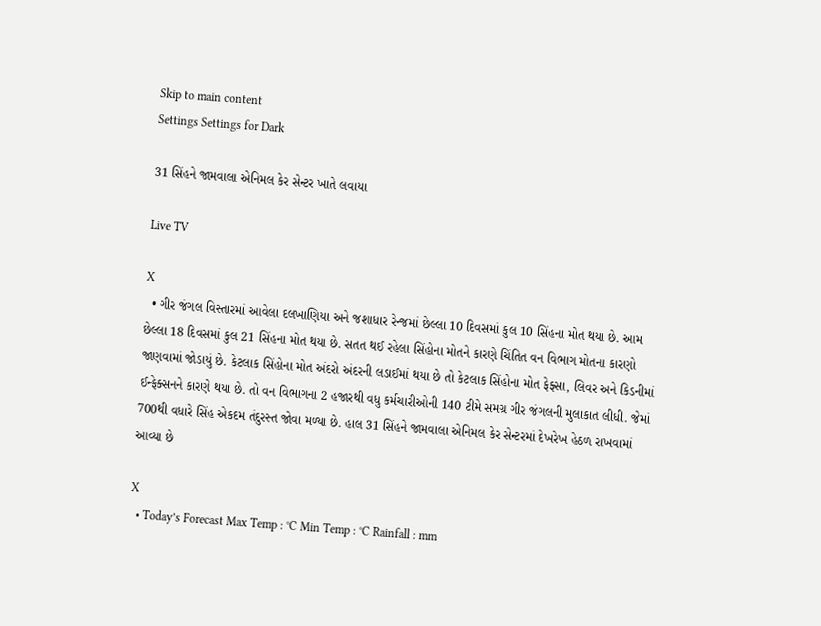Skip to main content
Settings Settings for Dark

31 સિંહને જામવાલા એનિમલ કેર સેન્ટર ખાતે લવાયા

Live TV

X
  • ગીર જંગલ વિસ્તારમાં આવેલા દલખાણિયા અને જશાધાર રેન્જમાં છેલ્લા 10 દિવસમાં કુલ 10 સિંહના મોત થયા છે. આમ છેલ્લા 18 દિવસમાં કુલ 21 સિંહના મોત થયા છે. સતત થઈ રહેલા સિંહોના મોતને કારણે ચિંતિત વન વિભાગ મોતના કારણો જાણવામાં જોડાયું છે. કેટલાક સિંહોના મોત અંદરો અંદરની લડાઈમાં થયા છે તો કેટલાક સિંહોના મોત ફેફ્સા, લિવર અને કિડનીમાં ઈન્ફેક્સનને કારણે થયા છે. તો વન વિભાગના 2 હજારથી વધુ કર્મચારીઓની 140 ટીમે સમગ્ર ગીર જંગલની મુલાકાત લીધી. જેમાં 700થી વધારે સિંહ એકદમ તંદુરસ્ત જોવા મળ્યા છે. હાલ 31 સિંહને જામવાલા એનિમલ કેર સેન્ટરમાં દેખરેખ હેઠળ રાખવામાં આવ્યા છે

X
  • Today’s Forecast Max Temp : °C Min Temp : °C Rainfall : mm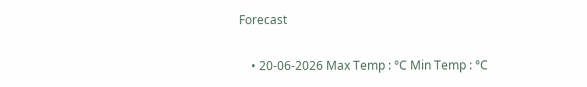Forecast

    • 20-06-2026 Max Temp : °C Min Temp : °C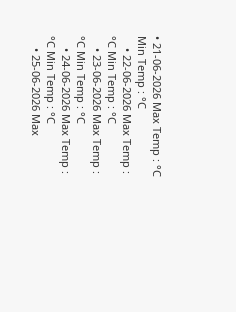• 21-06-2026 Max Temp : °C Min Temp : °C
    • 22-06-2026 Max Temp : °C Min Temp : °C
    • 23-06-2026 Max Temp : °C Min Temp : °C
    • 24-06-2026 Max Temp : °C Min Temp : °C
    • 25-06-2026 Max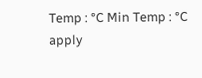Temp : °C Min Temp : °C
apply